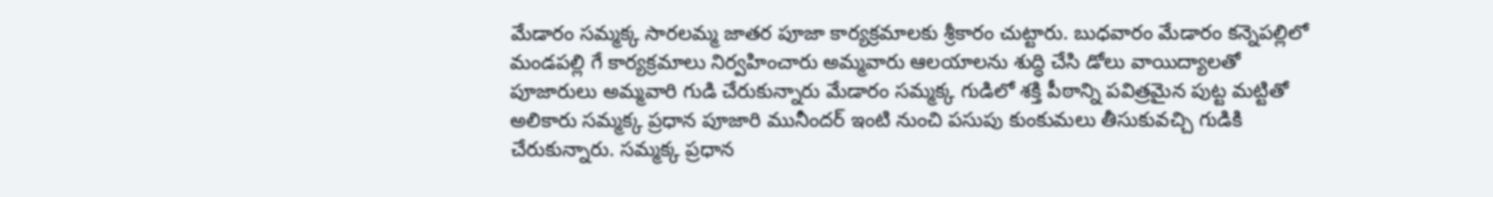మేడారం సమ్మక్క సారలమ్మ జాతర పూజా కార్యక్రమాలకు శ్రీకారం చుట్టారు. బుధవారం మేడారం కన్నెపల్లిలో మండపల్లి గే కార్యక్రమాలు నిర్వహించారు అమ్మవారు ఆలయాలను శుద్ధి చేసి డోలు వాయిద్యాలతో పూజారులు అమ్మవారి గుడి చేరుకున్నారు మేడారం సమ్మక్క గుడిలో శక్తి పీఠాన్ని పవిత్రమైన పుట్ట మట్టితో అలికారు సమ్మక్క ప్రధాన పూజారి మునీందర్ ఇంటి నుంచి పసుపు కుంకుమలు తీసుకువచ్చి గుడికి చేరుకున్నారు. సమ్మక్క ప్రధాన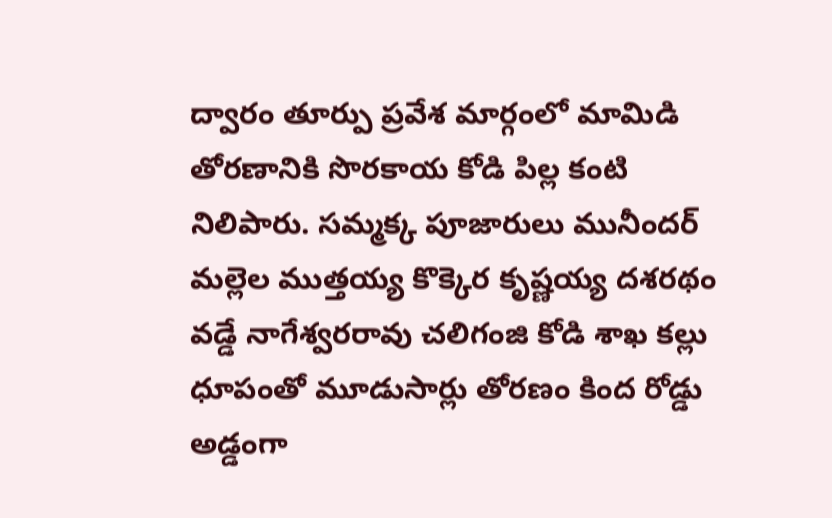ద్వారం తూర్పు ప్రవేశ మార్గంలో మామిడి తోరణానికి సొరకాయ కోడి పిల్ల కంటి నిలిపారు. సమ్మక్క పూజారులు మునీందర్ మల్లెల ముత్తయ్య కొక్కెర కృష్ణయ్య దశరథం వడ్డే నాగేశ్వరరావు చలిగంజి కోడి శాఖ కల్లు ధూపంతో మూడుసార్లు తోరణం కింద రోడ్డు అడ్డంగా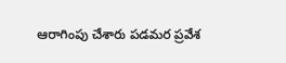ఆరాగింపు చేశారు పడమర ప్రవేశ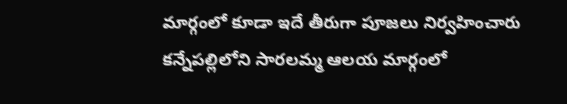మార్గంలో కూడా ఇదే తీరుగా పూజలు నిర్వహించారు కన్నేపల్లిలోని సారలమ్మ ఆలయ మార్గంలో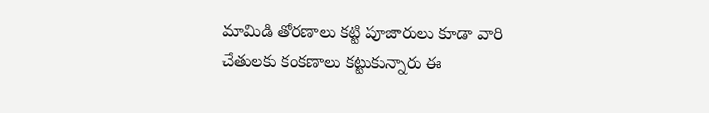మామిడి తోరణాలు కట్టి పూజారులు కూడా వారి చేతులకు కంకణాలు కట్టుకున్నారు ఈ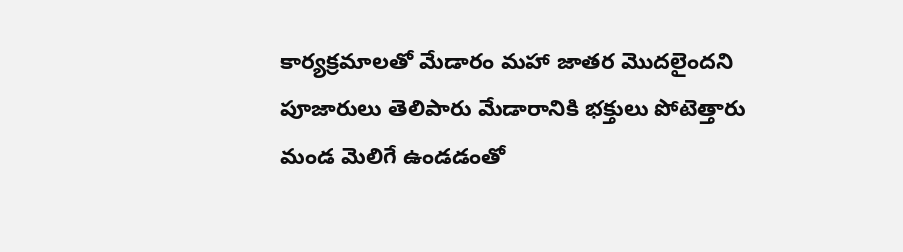కార్యక్రమాలతో మేడారం మహా జాతర మొదలైందని పూజారులు తెలిపారు మేడారానికి భక్తులు పోటెత్తారు మండ మెలిగే ఉండడంతో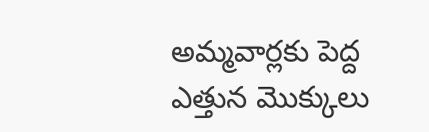అమ్మవార్లకు పెద్ద ఎత్తున మొక్కులు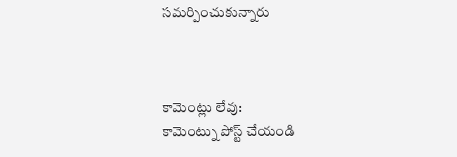సమర్పించుకున్నారు



కామెంట్లు లేవు:
కామెంట్ను పోస్ట్ చేయండి